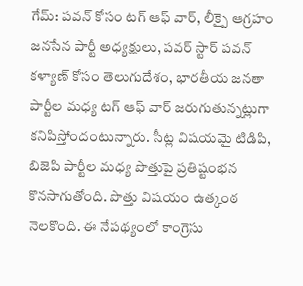గేమ్: పవన్ కోసం టగ్ ఆఫ్ వార్, లీక్పై ఆగ్రహం
జనసేన పార్టీ అధ్యక్షులు, పవర్ స్టార్ పవన్ కళ్యాణ్ కోసం తెలుగుదేశం, భారతీయ జనతా పార్టీల మధ్య టగ్ ఆఫ్ వార్ జరుగుతున్నట్లుగా కనిపిస్తోందంటున్నారు. సీట్ల విషయమై టిడిపి, బిజెపి పార్టీల మధ్య పొత్తుపై ప్రతిష్టంభన కొనసాగుతోంది. పొత్తు విషయం ఉత్కంఠ నెలకొంది. ఈ నేపథ్యంలో కాంగ్రెసు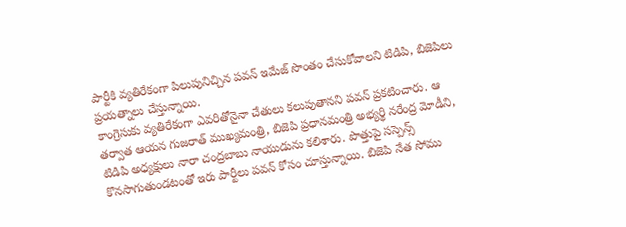పార్టీకి వ్యతిరేకంగా పిలుపునిచ్చిన పవన్ ఇమేజ్ సొంతం చేసుకోవాలని టిడిపి, బిజెపిలు ప్రయత్నాలు చేస్తున్నాయి.
కాంగ్రెసుకు వ్యతిరేకంగా ఎవరితోనైనా చేతులు కలుపుతానని పవన్ ప్రకటించారు. ఆ తర్వాత ఆయన గుజరాత్ ముఖ్యమంత్రి, బిజెపి ప్రధానమంత్రి అభ్యర్థి నరేంద్ర మోడీని, టిడిపి అధ్యక్షులు నారా చంద్రబాబు నాయుడును కలిశారు. పొత్తుపై సస్పెన్స్ కొనసాగుతుండటంతో ఇరు పార్టీలు పవన్ కోసం చూస్తున్నాయి. బిజెపి నేత సోము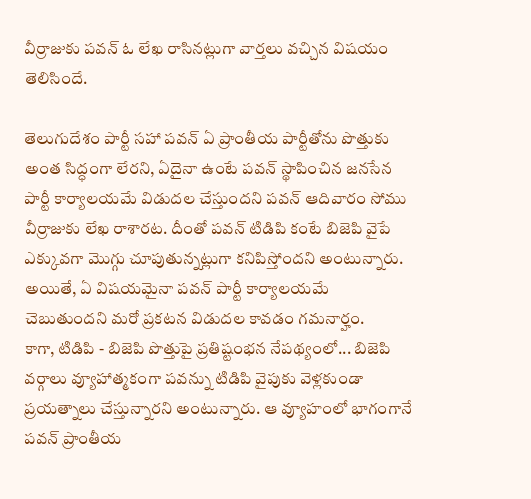వీర్రాజుకు పవన్ ఓ లేఖ రాసినట్లుగా వార్తలు వచ్చిన విషయం తెలిసిందే.

తెలుగుదేశం పార్టీ సహా పవన్ ఏ ప్రాంతీయ పార్టీతోను పొత్తుకు అంత సిద్ధంగా లేరని, ఏదైనా ఉంటే పవన్ స్థాపించిన జనసేన పార్టీ కార్యాలయమే విడుదల చేస్తుందని పవన్ ఆదివారం సోము వీర్రాజుకు లేఖ రాశారట. దీంతో పవన్ టిడిపి కంటే బిజెపి వైపే ఎక్కువగా మొగ్గు చూపుతున్నట్లుగా కనిపిస్తోందని అంటున్నారు. అయితే, ఏ విషయమైనా పవన్ పార్టీ కార్యాలయమే చెబుతుందని మరో ప్రకటన విడుదల కావడం గమనార్హం.
కాగా, టిడిపి - బిజెపి పొత్తుపై ప్రతిష్టంభన నేపథ్యంలో... బిజెపి వర్గాలు వ్యూహాత్మకంగా పవన్ను టిడిపి వైపుకు వెళ్లకుండా ప్రయత్నాలు చేస్తున్నారని అంటున్నారు. ఆ వ్యూహంలో భాగంగానే పవన్ ప్రాంతీయ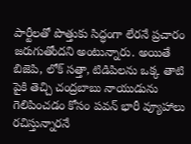పార్టీలతో పొత్తుకు సిద్ధంగా లేరనే ప్రచారం జరుగుతోందని అంటున్నారు. అయితే బిజెపి, లోక్ సత్తా, టిడిపిలను ఒక్క తాటి పైకి తెచ్చి చంద్రబాబు నాయుడును గెలిపించడం కోసం పవన్ భారీ వ్యూహాలు రచిస్తున్నారనే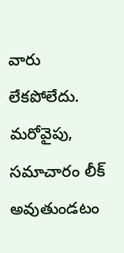వారు లేకపోలేదు. మరోవైపు, సమాచారం లీక్ అవుతుండటం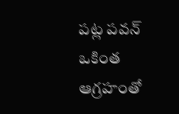పట్ల పవన్ ఒకింత ఆగ్రహంతో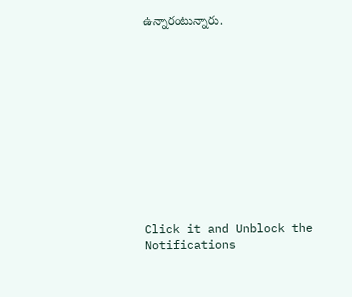ఉన్నారంటున్నారు.












Click it and Unblock the Notifications